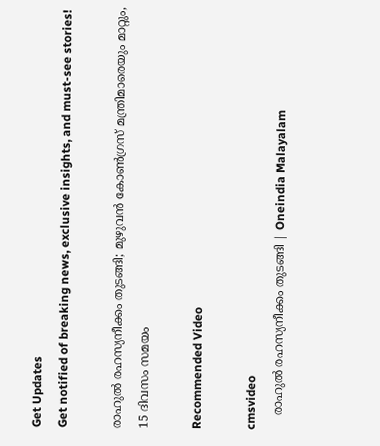Get Updates
Get notified of breaking news, exclusive insights, and must-see stories!

രാഹുല്‍ രഹസ്യനീക്കം തുടങ്ങി; മുഴുവന്‍ കോണ്‍ഗ്രസ് മന്ത്രിമാരെയും മാറ്റും, 15 ദിവസം സമയം

Recommended Video

cmsvideo
    രാഹുല്‍ രഹസ്യനീക്കം തുടങ്ങി | Oneindia Malayalam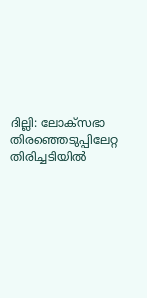ദില്ലി: ലോക്‌സഭാ തിരഞ്ഞെടുപ്പിലേറ്റ തിരിച്ചടിയില്‍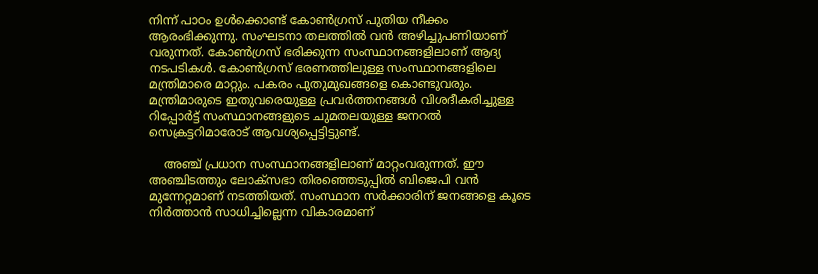നിന്ന് പാഠം ഉള്‍ക്കൊണ്ട് കോണ്‍ഗ്രസ് പുതിയ നീക്കം ആരംഭിക്കുന്നു. സംഘടനാ തലത്തില്‍ വന്‍ അഴിച്ചുപണിയാണ് വരുന്നത്. കോണ്‍ഗ്രസ് ഭരിക്കുന്ന സംസ്ഥാനങ്ങളിലാണ് ആദ്യ നടപടികള്‍. കോണ്‍ഗ്രസ് ഭരണത്തിലുള്ള സംസ്ഥാനങ്ങളിലെ മന്ത്രിമാരെ മാറ്റും. പകരം പുതുമുഖങ്ങളെ കൊണ്ടുവരും. മന്ത്രിമാരുടെ ഇതുവരെയുള്ള പ്രവര്‍ത്തനങ്ങള്‍ വിശദീകരിച്ചുള്ള റിപ്പോര്‍ട്ട് സംസ്ഥാനങ്ങളുടെ ചുമതലയുള്ള ജനറല്‍ സെക്രട്ടറിമാരോട് ആവശ്യപ്പെട്ടിട്ടുണ്ട്.

    അഞ്ച് പ്രധാന സംസ്ഥാനങ്ങളിലാണ് മാറ്റംവരുന്നത്. ഈ അഞ്ചിടത്തും ലോക്‌സഭാ തിരഞ്ഞെടുപ്പില്‍ ബിജെപി വന്‍ മുന്നേറ്റമാണ് നടത്തിയത്. സംസ്ഥാന സര്‍ക്കാരിന് ജനങ്ങളെ കൂടെ നിര്‍ത്താന്‍ സാധിച്ചില്ലെന്ന വികാരമാണ്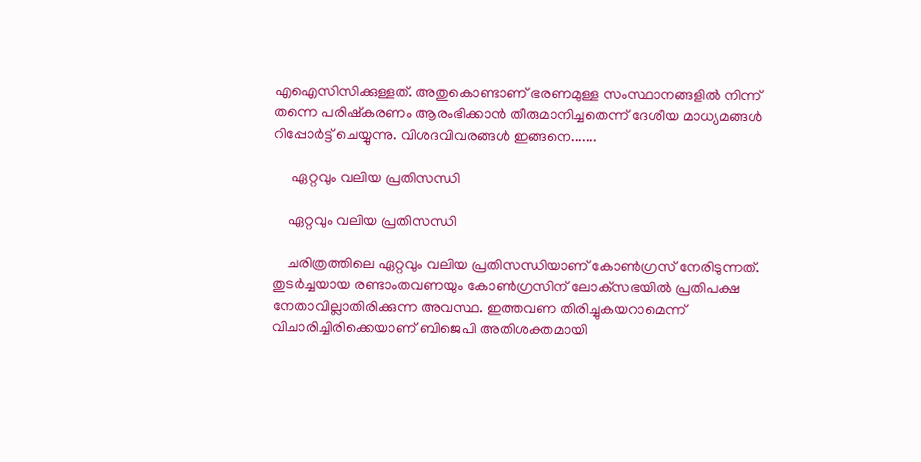എഐസിസിക്കുള്ളത്. അതുകൊണ്ടാണ് ഭരണമുള്ള സംസ്ഥാനങ്ങളില്‍ നിന്ന് തന്നെ പരിഷ്‌കരണം ആരംഭിക്കാന്‍ തീരുമാനിച്ചതെന്ന് ദേശീയ മാധ്യമങ്ങള്‍ റിപ്പോര്‍ട്ട് ചെയ്യുന്നു. വിശദവിവരങ്ങള്‍ ഇങ്ങനെ.......

     ഏറ്റവും വലിയ പ്രതിസന്ധി

    ഏറ്റവും വലിയ പ്രതിസന്ധി

    ചരിത്രത്തിലെ ഏറ്റവും വലിയ പ്രതിസന്ധിയാണ് കോണ്‍ഗ്രസ് നേരിടുന്നത്. തുടര്‍ച്ചയായ രണ്ടാംതവണയും കോണ്‍ഗ്രസിന് ലോക്‌സഭയില്‍ പ്രതിപക്ഷ നേതാവില്ലാതിരിക്കുന്ന അവസ്ഥ. ഇത്തവണ തിരിച്ചുകയറാമെന്ന് വിചാരിച്ചിരിക്കെയാണ് ബിജെപി അതിശക്തമായി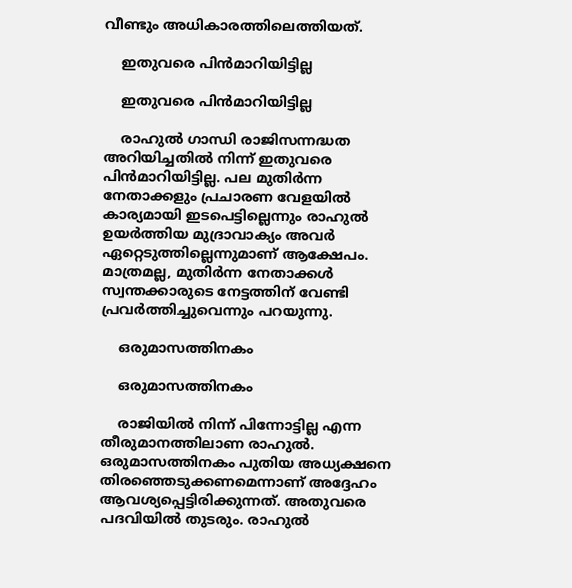വീണ്ടും അധികാരത്തിലെത്തിയത്.

    ഇതുവരെ പിന്‍മാറിയിട്ടില്ല

    ഇതുവരെ പിന്‍മാറിയിട്ടില്ല

    രാഹുല്‍ ഗാന്ധി രാജിസന്നദ്ധത അറിയിച്ചതില്‍ നിന്ന് ഇതുവരെ പിന്‍മാറിയിട്ടില്ല. പല മുതിര്‍ന്ന നേതാക്കളും പ്രചാരണ വേളയില്‍ കാര്യമായി ഇടപെട്ടില്ലെന്നും രാഹുല്‍ ഉയര്‍ത്തിയ മുദ്രാവാക്യം അവര്‍ ഏറ്റെടുത്തില്ലെന്നുമാണ് ആക്ഷേപം. മാത്രമല്ല, മുതിര്‍ന്ന നേതാക്കള്‍ സ്വന്തക്കാരുടെ നേട്ടത്തിന് വേണ്ടി പ്രവര്‍ത്തിച്ചുവെന്നും പറയുന്നു.

    ഒരുമാസത്തിനകം

    ഒരുമാസത്തിനകം

    രാജിയില്‍ നിന്ന് പിന്നോട്ടില്ല എന്ന തീരുമാനത്തിലാണ രാഹുല്‍. ഒരുമാസത്തിനകം പുതിയ അധ്യക്ഷനെ തിരഞ്ഞെടുക്കണമെന്നാണ് അദ്ദേഹം ആവശ്യപ്പെട്ടിരിക്കുന്നത്. അതുവരെ പദവിയില്‍ തുടരും. രാഹുല്‍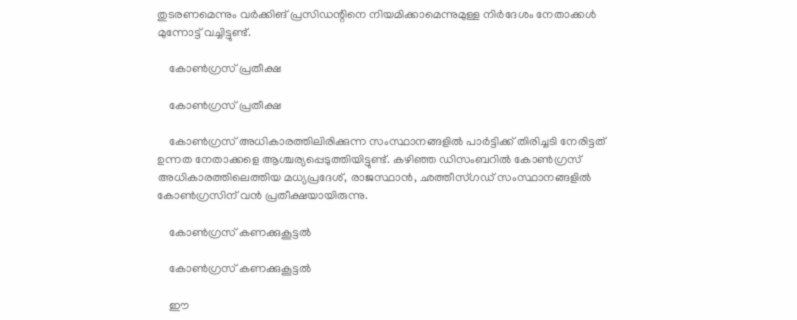തുടരണമെന്നും വര്‍ക്കിങ് പ്രസിഡന്റിനെ നിയമിക്കാമെന്നുമുള്ള നിര്‍ദേശം നേതാക്കള്‍ മുന്നോട്ട് വച്ചിട്ടുണ്ട്.

    കോണ്‍ഗ്രസ് പ്രതീക്ഷ

    കോണ്‍ഗ്രസ് പ്രതീക്ഷ

    കോണ്‍ഗ്രസ് അധികാരത്തിലിരിക്കുന്ന സംസ്ഥാനങ്ങളില്‍ പാര്‍ട്ടിക്ക് തിരിച്ചടി നേരിട്ടത് ഉന്നത നേതാക്കളെ ആശ്ചര്യപ്പെടുത്തിയിട്ടുണ്ട്. കഴിഞ്ഞ ഡിസംബറില്‍ കോണ്‍ഗ്രസ് അധികാരത്തിലെത്തിയ മധ്യപ്രദേശ്, രാജസ്ഥാന്‍, ഛത്തീസ്ഗഡ് സംസ്ഥാനങ്ങളില്‍ കോണ്‍ഗ്രസിന് വന്‍ പ്രതീക്ഷയായിരുന്നു.

    കോണ്‍ഗ്രസ് കണക്കുകൂട്ടല്‍

    കോണ്‍ഗ്രസ് കണക്കുകൂട്ടല്‍

    ഈ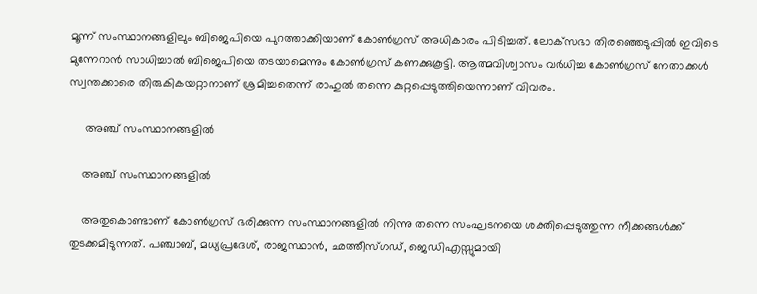മൂന്ന് സംസ്ഥാനങ്ങളിലും ബിജെപിയെ പുറത്താക്കിയാണ് കോണ്‍ഗ്രസ് അധികാരം പിടിച്ചത്. ലോക്‌സഭാ തിരഞ്ഞെടുപ്പില്‍ ഇവിടെ മുന്നേറാന്‍ സാധിച്ചാല്‍ ബിജെപിയെ തടയാമെന്നും കോണ്‍ഗ്രസ് കണക്കുകൂട്ടി. ആത്മവിശ്വാസം വര്‍ധിച്ച കോണ്‍ഗ്രസ് നേതാക്കള്‍ സ്വന്തക്കാരെ തിരുകികയറ്റാനാണ് ശ്രമിച്ചതെന്ന് രാഹുല്‍ തന്നെ കുറ്റപ്പെടുത്തിയെന്നാണ് വിവരം.

     അഞ്ച് സംസ്ഥാനങ്ങളില്‍

    അഞ്ച് സംസ്ഥാനങ്ങളില്‍

    അതുകൊണ്ടാണ് കോണ്‍ഗ്രസ് ഭരിക്കുന്ന സംസ്ഥാനങ്ങളില്‍ നിന്നു തന്നെ സംഘടനയെ ശക്തിപ്പെടുത്തുന്ന നീക്കങ്ങള്‍ക്ക് തുടക്കമിടുന്നത്. പഞ്ചാബ്, മധ്യപ്രദേശ്, രാജസ്ഥാന്‍, ഛത്തീസ്ഗഡ്, ജെഡിഎസ്സുമായി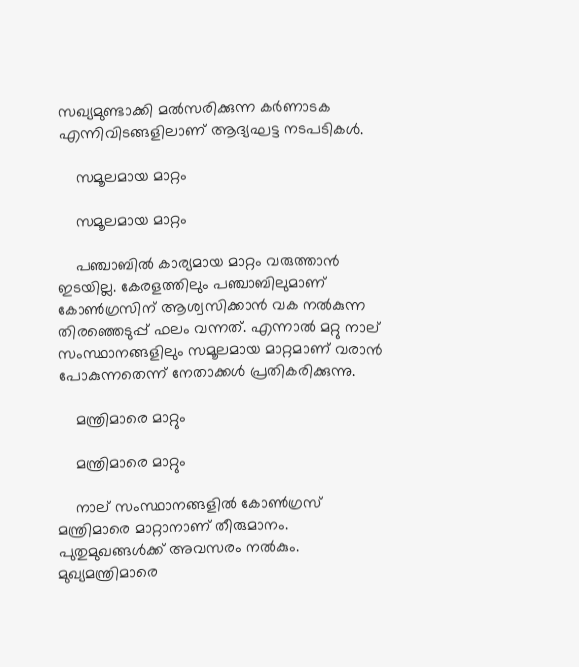സഖ്യമുണ്ടാക്കി മല്‍സരിക്കുന്ന കര്‍ണാടക എന്നിവിടങ്ങളിലാണ് ആദ്യഘട്ട നടപടികള്‍.

    സമൂലമായ മാറ്റം

    സമൂലമായ മാറ്റം

    പഞ്ചാബില്‍ കാര്യമായ മാറ്റം വരുത്താന്‍ ഇടയില്ല. കേരളത്തിലും പഞ്ചാബിലുമാണ് കോണ്‍ഗ്രസിന് ആശ്വസിക്കാന്‍ വക നല്‍കുന്ന തിരഞ്ഞെടുപ്പ് ഫലം വന്നത്. എന്നാല്‍ മറ്റു നാല് സംസ്ഥാനങ്ങളിലും സമൂലമായ മാറ്റമാണ് വരാന്‍ പോകുന്നതെന്ന് നേതാക്കള്‍ പ്രതികരിക്കുന്നു.

    മന്ത്രിമാരെ മാറ്റും

    മന്ത്രിമാരെ മാറ്റും

    നാല് സംസ്ഥാനങ്ങളില്‍ കോണ്‍ഗ്രസ് മന്ത്രിമാരെ മാറ്റാനാണ് തീരുമാനം. പുതുമുഖങ്ങള്‍ക്ക് അവസരം നല്‍കും. മുഖ്യമന്ത്രിമാരെ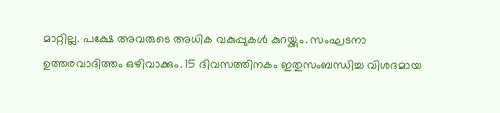മാറ്റില്ല. പക്ഷേ അവരുടെ അധിക വകുപ്പുകള്‍ കുറയ്ക്കും. സംഘടനാ ഉത്തരവാദിത്തം ഒഴിവാക്കും. 15 ദിവസത്തിനകം ഇതുസംബന്ധിച്ച വിശദമായ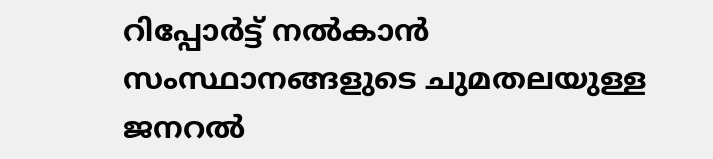റിപ്പോര്‍ട്ട് നല്‍കാന്‍ സംസ്ഥാനങ്ങളുടെ ചുമതലയുള്ള ജനറല്‍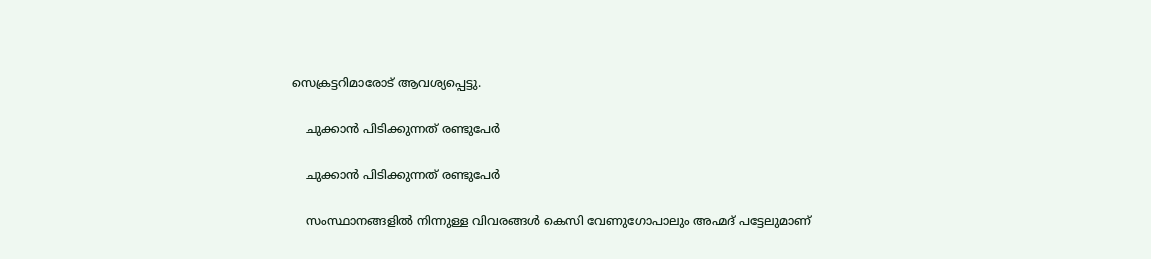സെക്രട്ടറിമാരോട് ആവശ്യപ്പെട്ടു.

    ചുക്കാന്‍ പിടിക്കുന്നത് രണ്ടുപേര്‍

    ചുക്കാന്‍ പിടിക്കുന്നത് രണ്ടുപേര്‍

    സംസ്ഥാനങ്ങളില്‍ നിന്നുള്ള വിവരങ്ങള്‍ കെസി വേണുഗോപാലും അഹ്മദ് പട്ടേലുമാണ്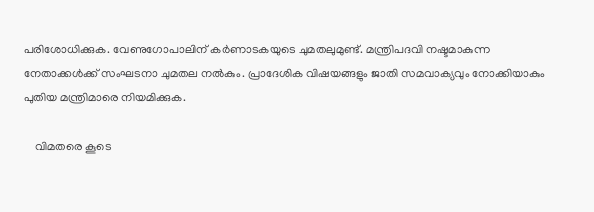പരിശോധിക്കുക. വേണുഗോപാലിന് കര്‍ണാടകയുടെ ചുമതലുമുണ്ട്. മന്ത്രിപദവി നഷ്ടമാകുന്ന നേതാക്കള്‍ക്ക് സംഘടനാ ചുമതല നല്‍കും. പ്രാദേശിക വിഷയങ്ങളും ജാതി സമവാക്യവും നോക്കിയാകും പുതിയ മന്ത്രിമാരെ നിയമിക്കുക.

    വിമതരെ കൂടെ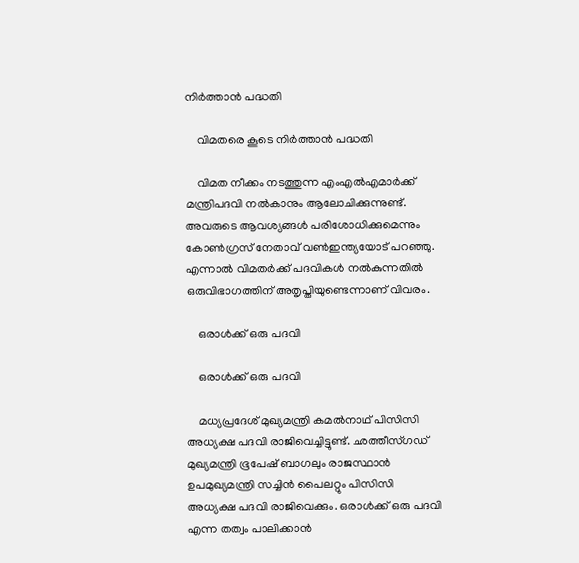നിര്‍ത്താന്‍ പദ്ധതി

    വിമതരെ കൂടെ നിര്‍ത്താന്‍ പദ്ധതി

    വിമത നീക്കം നടത്തുന്ന എംഎല്‍എമാര്‍ക്ക് മന്ത്രിപദവി നല്‍കാനും ആലോചിക്കുന്നുണ്ട്. അവരുടെ ആവശ്യങ്ങള്‍ പരിശോധിക്കുമെന്നും കോണ്‍ഗ്രസ് നേതാവ് വണ്‍ഇന്ത്യയോട് പറഞ്ഞു. എന്നാല്‍ വിമതര്‍ക്ക് പദവികള്‍ നല്‍കുന്നതില്‍ ഒരുവിഭാഗത്തിന് അതൃപ്തിയുണ്ടെന്നാണ് വിവരം.

    ഒരാള്‍ക്ക് ഒരു പദവി

    ഒരാള്‍ക്ക് ഒരു പദവി

    മധ്യപ്രദേശ് മുഖ്യമന്ത്രി കമല്‍നാഥ് പിസിസി അധ്യക്ഷ പദവി രാജിവെച്ചിട്ടുണ്ട്. ഛത്തീസ്ഗഡ് മുഖ്യമന്ത്രി ഭൂപേഷ് ബാഗലും രാജസ്ഥാന്‍ ഉപമുഖ്യമന്ത്രി സച്ചിന്‍ പൈലറ്റും പിസിസി അധ്യക്ഷ പദവി രാജിവെക്കും. ഒരാള്‍ക്ക് ഒരു പദവി എന്ന തത്വം പാലിക്കാന്‍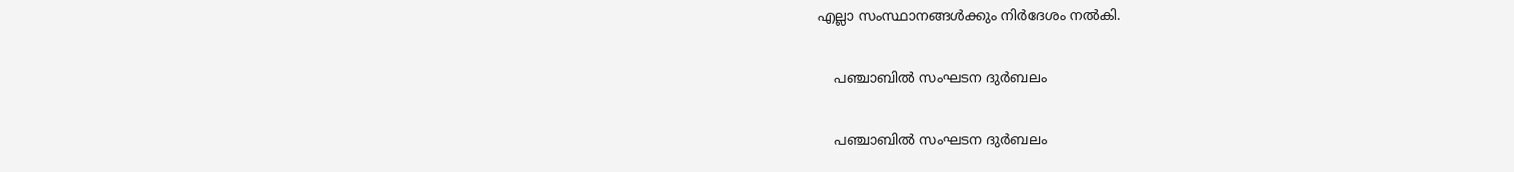എല്ലാ സംസ്ഥാനങ്ങള്‍ക്കും നിര്‍ദേശം നല്‍കി.

    പഞ്ചാബില്‍ സംഘടന ദുര്‍ബലം

    പഞ്ചാബില്‍ സംഘടന ദുര്‍ബലം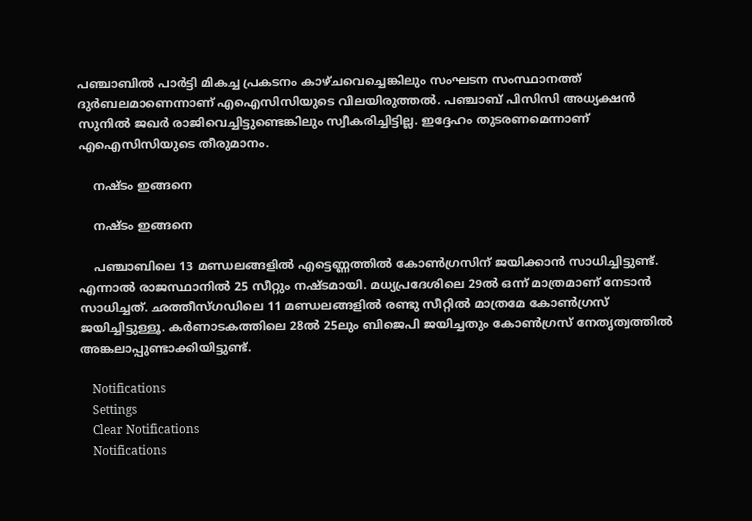പഞ്ചാബില്‍ പാര്‍ട്ടി മികച്ച പ്രകടനം കാഴ്ചവെച്ചെങ്കിലും സംഘടന സംസ്ഥാനത്ത് ദുര്‍ബലമാണെന്നാണ് എഐസിസിയുടെ വിലയിരുത്തല്‍. പഞ്ചാബ് പിസിസി അധ്യക്ഷന്‍ സുനില്‍ ജഖര്‍ രാജിവെച്ചിട്ടുണ്ടെങ്കിലും സ്വീകരിച്ചിട്ടില്ല. ഇദ്ദേഹം തുടരണമെന്നാണ് എഐസിസിയുടെ തീരുമാനം.

    നഷ്ടം ഇങ്ങനെ

    നഷ്ടം ഇങ്ങനെ

    പഞ്ചാബിലെ 13 മണ്ഡലങ്ങളില്‍ എട്ടെണ്ണത്തില്‍ കോണ്‍ഗ്രസിന് ജയിക്കാന്‍ സാധിച്ചിട്ടുണ്ട്. എന്നാല്‍ രാജസ്ഥാനില്‍ 25 സീറ്റും നഷ്ടമായി. മധ്യപ്രദേശിലെ 29ല്‍ ഒന്ന് മാത്രമാണ് നേടാന്‍ സാധിച്ചത്. ഛത്തീസ്ഗഡിലെ 11 മണ്ഡലങ്ങളില്‍ രണ്ടു സീറ്റില്‍ മാത്രമേ കോണ്‍ഗ്രസ് ജയിച്ചിട്ടുള്ളൂ. കര്‍ണാടകത്തിലെ 28ല്‍ 25ലും ബിജെപി ജയിച്ചതും കോണ്‍ഗ്രസ് നേതൃത്വത്തില്‍ അങ്കലാപ്പുണ്ടാക്കിയിട്ടുണ്ട്.

    Notifications
    Settings
    Clear Notifications
    Notifications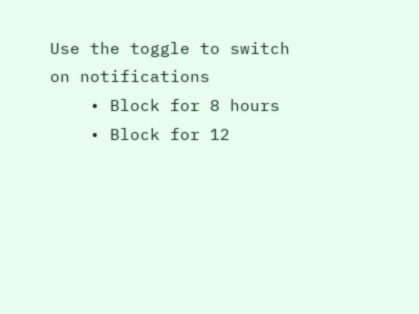Use the toggle to switch on notifications
    • Block for 8 hours
    • Block for 12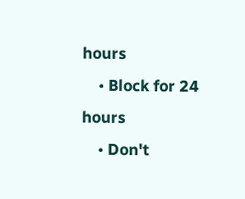hours
    • Block for 24 hours
    • Don't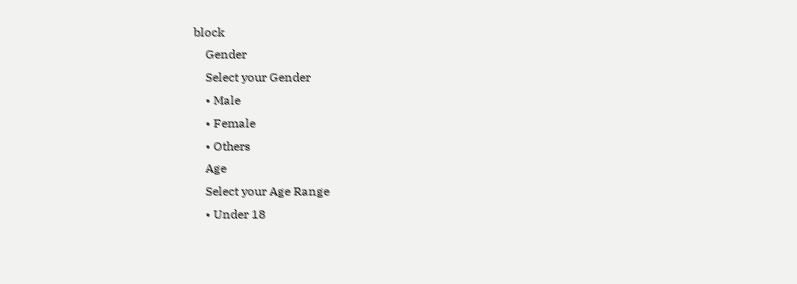block
    Gender
    Select your Gender
    • Male
    • Female
    • Others
    Age
    Select your Age Range
    • Under 18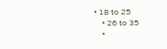• 18 to 25
    • 26 to 35
    •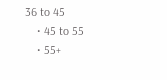36 to 45
    • 45 to 55
    • 55+